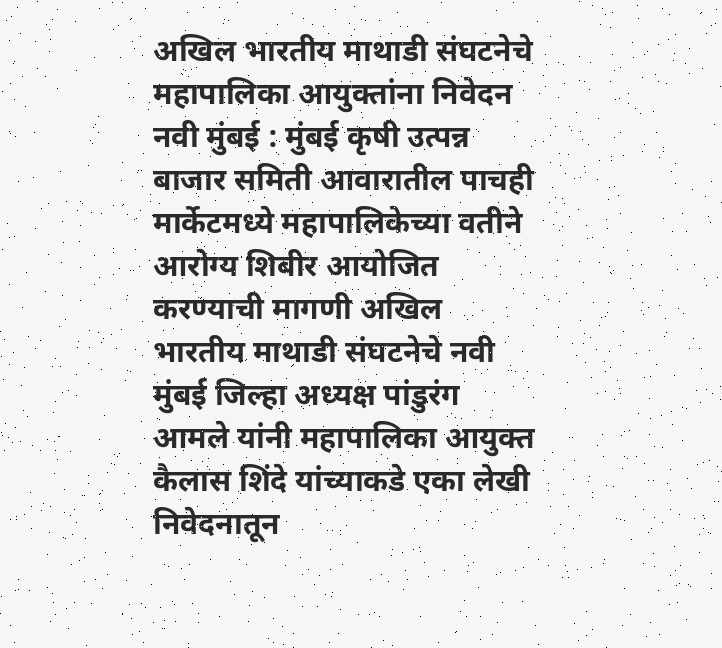अखिल भारतीय माथाडी संघटनेचे महापालिका आयुक्तांना निवेदन
नवी मुंबई : मुंबई कृषी उत्पन्न बाजार समिती आवारातील पाचही मार्केटमध्ये महापालिकेच्या वतीने आरोग्य शिबीर आयोजित करण्याची मागणी अखिल भारतीय माथाडी संघटनेचे नवी मुंबई जिल्हा अध्यक्ष पांडुरंग आमले यांनी महापालिका आयुक्त कैलास शिंदे यांच्याकडे एका लेखी निवेदनातून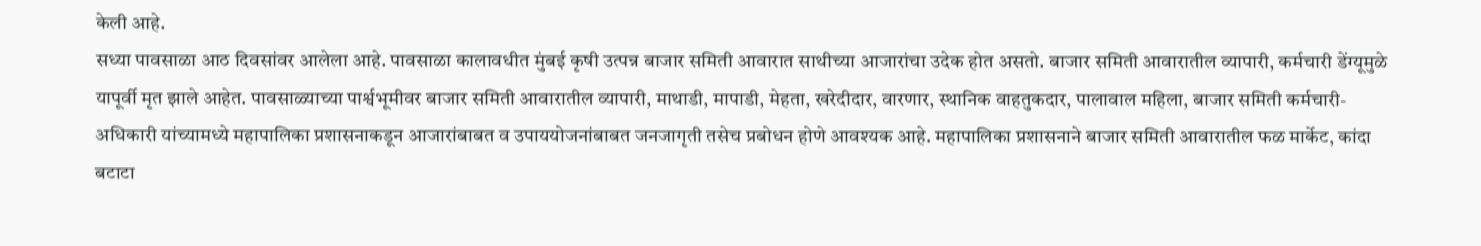केली आहे.
सध्या पावसाळा आठ दिवसांवर आलेला आहे. पावसाळा कालावधीत मुंबई कृषी उत्पन्न बाजार समिती आवारात साथीच्या आजारांचा उदेक होत असतो. बाजार समिती आवारातील व्यापारी, कर्मचारी डेंग्यूमुळे यापूर्वी मृत झाले आहेत. पावसाळ्याच्या पार्श्वभूमीवर बाजार समिती आवारातील व्यापारी, माथाडी, मापाडी, मेहता, खरेदीदार, वारणार, स्थानिक वाहतुकदार, पालावाल महिला, बाजार समिती कर्मचारी-अधिकारी यांच्यामध्ये महापालिका प्रशासनाकडून आजारांबाबत व उपाययोजनांबाबत जनजागृती तसेच प्रबोधन होणे आवश्यक आहे. महापालिका प्रशासनाने बाजार समिती आवारातील फळ मार्केट, कांदा बटाटा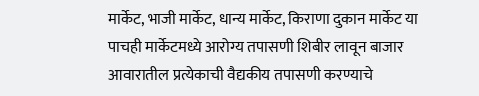मार्केट, भाजी मार्केट, धान्य मार्केट, किराणा दुकान मार्केट या पाचही मार्केटमध्ये आरोग्य तपासणी शिबीर लावून बाजार आवारातील प्रत्येकाची वैद्यकीय तपासणी करण्याचे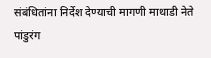संबंधितांना निर्देश देण्याची मागणी माथाडी नेते पांडुरंग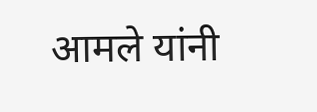आमले यांनी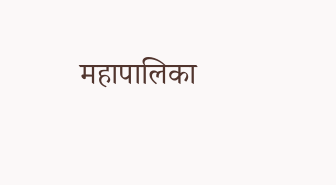महापालिका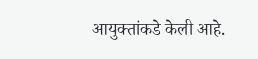आयुक्तांकडे केली आहे.